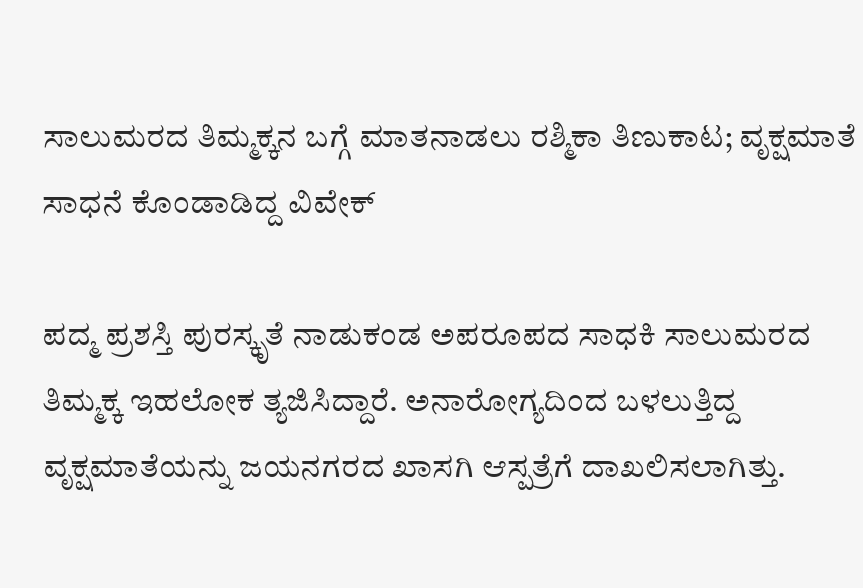ಸಾಲುಮರದ ತಿಮ್ಮಕ್ಕನ ಬಗ್ಗೆ ಮಾತನಾಡಲು ರಶ್ಮಿಕಾ ತಿಣುಕಾಟ; ವೃಕ್ಷಮಾತೆ ಸಾಧನೆ ಕೊಂಡಾಡಿದ್ದ ವಿವೇಕ್

ಪದ್ಮ ಪ್ರಶಸ್ತಿ ಪುರಸ್ಕೃತೆ ನಾಡುಕಂಡ ಅಪರೂಪದ ಸಾಧಕಿ ಸಾಲುಮರದ ತಿಮ್ಮಕ್ಕ ಇಹಲೋಕ ತ್ಯಜಿಸಿದ್ದಾರೆ. ಅನಾರೋಗ್ಯದಿಂದ ಬಳಲುತ್ತಿದ್ದ ವೃಕ್ಷಮಾತೆಯನ್ನು ಜಯನಗರದ ಖಾಸಗಿ ಆಸ್ಪತ್ರೆಗೆ ದಾಖಲಿಸಲಾಗಿತ್ತು.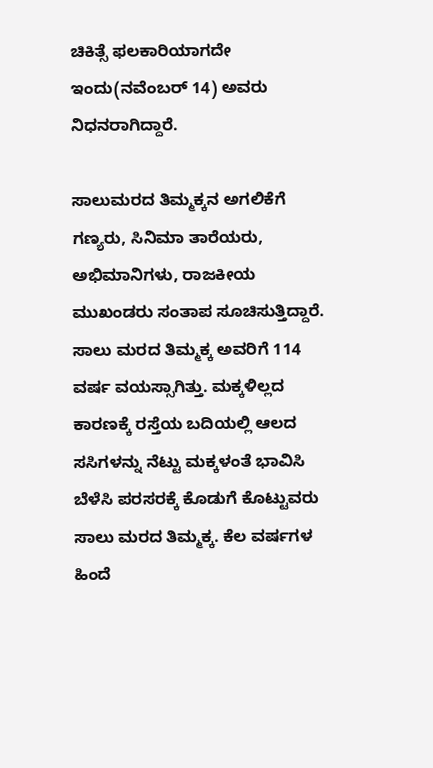ಚಿಕಿತ್ಸೆ ಫಲಕಾರಿಯಾಗದೇ ಇಂದು(ನವೆಂಬರ್ 14) ಅವರು ನಿಧನರಾಗಿದ್ದಾರೆ.

ಸಾಲುಮರದ ತಿಮ್ಮಕ್ಕನ ಅಗಲಿಕೆಗೆ ಗಣ್ಯರು, ಸಿನಿಮಾ ತಾರೆಯರು, ಅಭಿಮಾನಿಗಳು, ರಾಜಕೀಯ ಮುಖಂಡರು ಸಂತಾಪ ಸೂಚಿಸುತ್ತಿದ್ದಾರೆ. ಸಾಲು ಮರದ ತಿಮ್ಮಕ್ಕ ಅವರಿಗೆ 114 ವರ್ಷ ವಯಸ್ಸಾಗಿತ್ತು. ಮಕ್ಕಳಿಲ್ಲದ ಕಾರಣಕ್ಕೆ ರಸ್ತೆಯ ಬದಿಯಲ್ಲಿ ಆಲದ ಸಸಿಗಳನ್ನು ನೆಟ್ಟು ಮಕ್ಕಳಂತೆ ಭಾವಿಸಿ ಬೆಳೆಸಿ ಪರಸರಕ್ಕೆ ಕೊಡುಗೆ ಕೊಟ್ಟುವರು ಸಾಲು ಮರದ ತಿಮ್ಮಕ್ಕ. ಕೆಲ ವರ್ಷಗಳ ಹಿಂದೆ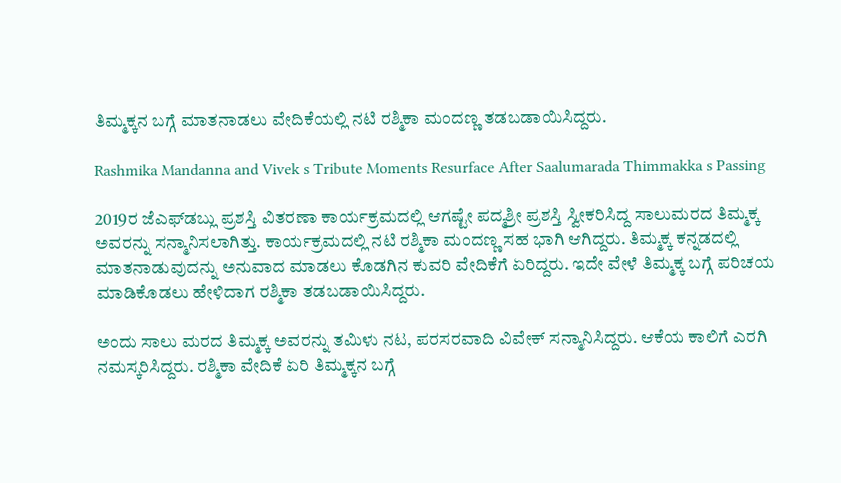ತಿಮ್ಮಕ್ಕನ ಬಗ್ಗೆ ಮಾತನಾಡಲು ವೇದಿಕೆಯಲ್ಲಿ ನಟಿ ರಶ್ಮಿಕಾ ಮಂದಣ್ಣ ತಡಬಡಾಯಿಸಿದ್ದರು.

Rashmika Mandanna and Vivek s Tribute Moments Resurface After Saalumarada Thimmakka s Passing

2019ರ ಜೆಎಫ್‌ಡಬ್ಲು ಪ್ರಶಸ್ತಿ ವಿತರಣಾ ಕಾರ್ಯಕ್ರಮದಲ್ಲಿ ಆಗಷ್ಟೇ ಪದ್ಮಶ್ರೀ ಪ್ರಶಸ್ತಿ ಸ್ವೀಕರಿಸಿದ್ದ ಸಾಲುಮರದ ತಿಮ್ಮಕ್ಕ ಅವರನ್ನು ಸನ್ಮಾನಿಸಲಾಗಿತ್ತು. ಕಾರ್ಯಕ್ರಮದಲ್ಲಿ ನಟಿ ರಶ್ಮಿಕಾ ಮಂದಣ್ಣ ಸಹ ಭಾಗಿ ಆಗಿದ್ದರು. ತಿಮ್ಮಕ್ಕ ಕನ್ನಡದಲ್ಲಿ ಮಾತನಾಡುವುದನ್ನು ಅನುವಾದ ಮಾಡಲು ಕೊಡಗಿನ ಕುವರಿ ವೇದಿಕೆಗೆ ಏರಿದ್ದರು. ಇದೇ ವೇಳೆ ತಿಮ್ಮಕ್ಕ ಬಗ್ಗೆ ಪರಿಚಯ ಮಾಡಿಕೊಡಲು ಹೇಳಿದಾಗ ರಶ್ಮಿಕಾ ತಡಬಡಾಯಿಸಿದ್ದರು.

ಅಂದು ಸಾಲು ಮರದ ತಿಮ್ಮಕ್ಕ ಅವರನ್ನು ತಮಿಳು ನಟ, ಪರಸರವಾದಿ ವಿವೇಕ್ ಸನ್ಮಾನಿಸಿದ್ದರು. ಆಕೆಯ ಕಾಲಿಗೆ ಎರಗಿ ನಮಸ್ಕರಿಸಿದ್ದರು. ರಶ್ಮಿಕಾ ವೇದಿಕೆ ಏರಿ ತಿಮ್ಮಕ್ಕನ ಬಗ್ಗೆ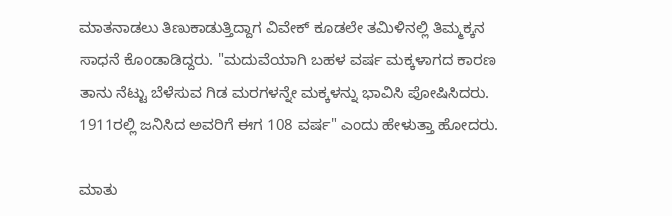ಮಾತನಾಡಲು ತಿಣುಕಾಡುತ್ತಿದ್ದಾಗ ವಿವೇಕ್ ಕೂಡಲೇ ತಮಿಳಿನಲ್ಲಿ ತಿಮ್ಮಕ್ಕನ ಸಾಧನೆ ಕೊಂಡಾಡಿದ್ದರು. "ಮದುವೆಯಾಗಿ ಬಹಳ ವರ್ಷ ಮಕ್ಕಳಾಗದ ಕಾರಣ ತಾನು ನೆಟ್ಟು ಬೆಳೆಸುವ ಗಿಡ ಮರಗಳನ್ನೇ ಮಕ್ಕಳನ್ನು ಭಾವಿಸಿ ಪೋಷಿಸಿದರು. 1911ರಲ್ಲಿ ಜನಿಸಿದ ಅವರಿಗೆ ಈಗ 108 ವರ್ಷ" ಎಂದು ಹೇಳುತ್ತಾ ಹೋದರು.

ಮಾತು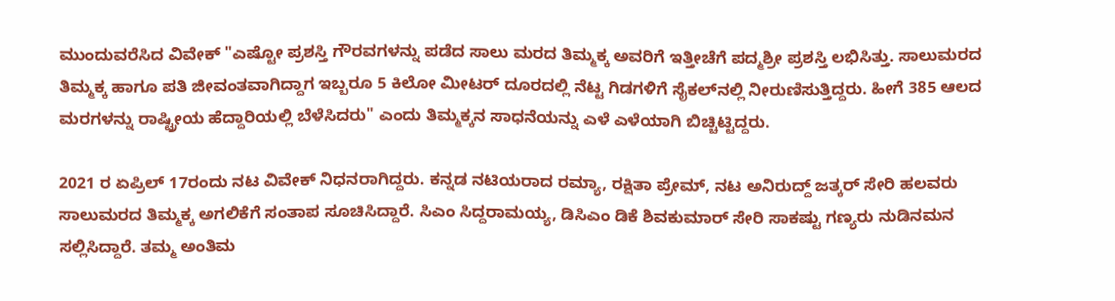ಮುಂದುವರೆಸಿದ ವಿವೇಕ್ "ಎಷ್ಟೋ ಪ್ರಶಸ್ತಿ ಗೌರವಗಳನ್ನು ಪಡೆದ ಸಾಲು ಮರದ ತಿಮ್ಮಕ್ಕ ಅವರಿಗೆ ಇತ್ತೀಚೆಗೆ ಪದ್ಮಶ್ರೀ ಪ್ರಶಸ್ತಿ ಲಭಿಸಿತ್ತು. ಸಾಲುಮರದ ತಿಮ್ಮಕ್ಕ ಹಾಗೂ ಪತಿ ಜೀವಂತವಾಗಿದ್ದಾಗ ಇಬ್ಬರೂ 5 ಕಿಲೋ ಮೀಟರ್ ದೂರದಲ್ಲಿ ನೆಟ್ಟ ಗಿಡಗಳಿಗೆ ಸೈಕಲ್‌ನಲ್ಲಿ ನೀರುಣಿಸುತ್ತಿದ್ದರು. ಹೀಗೆ 385 ಆಲದ ಮರಗಳನ್ನು ರಾಷ್ಟ್ರೀಯ ಹೆದ್ದಾರಿಯಲ್ಲಿ ಬೆಳೆಸಿದರು" ಎಂದು ತಿಮ್ಮಕ್ಕನ ಸಾಧನೆಯನ್ನು ಎಳೆ ಎಳೆಯಾಗಿ ಬಿಚ್ಚಿಟ್ಟಿದ್ದರು.

2021 ರ ಏಪ್ರಿಲ್ 17ರಂದು ನಟ ವಿವೇಕ್ ನಿಧನರಾಗಿದ್ದರು. ಕನ್ನಡ ನಟಿಯರಾದ ರಮ್ಯಾ, ರಕ್ಷಿತಾ ಪ್ರೇಮ್, ನಟ ಅನಿರುದ್ದ್ ಜತ್ಕರ್ ಸೇರಿ ಹಲವರು ಸಾಲುಮರದ ತಿಮ್ಮಕ್ಕ ಅಗಲಿಕೆಗೆ ಸಂತಾಪ ಸೂಚಿಸಿದ್ದಾರೆ. ಸಿಎಂ ಸಿದ್ದರಾಮಯ್ಯ, ಡಿಸಿಎಂ ಡಿಕೆ ಶಿವಕುಮಾರ್ ಸೇರಿ ಸಾಕಷ್ಟು ಗಣ್ಯರು ನುಡಿನಮನ ಸಲ್ಲಿಸಿದ್ದಾರೆ. ತಮ್ಮ ಅಂತಿಮ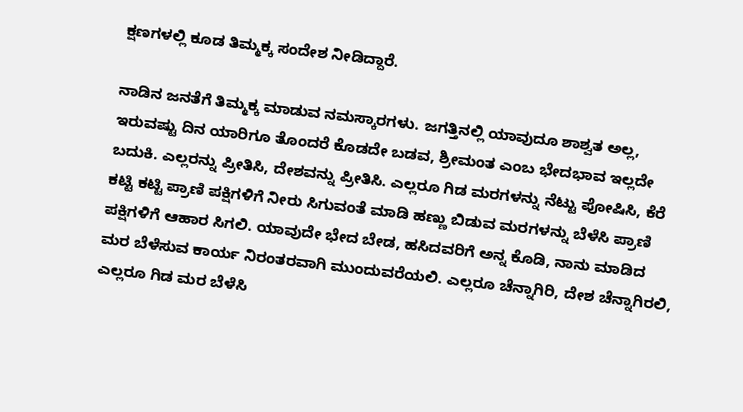ಕ್ಷಣಗಳಲ್ಲಿ ಕೂಡ ತಿಮ್ಮಕ್ಕ ಸಂದೇಶ ನೀಡಿದ್ದಾರೆ.

ನಾಡಿನ ಜನತೆಗೆ ತಿಮ್ಮಕ್ಕ ಮಾಡುವ ನಮಸ್ಕಾರಗಳು. ಜಗತ್ತಿನಲ್ಲಿ ಯಾವುದೂ ಶಾಶ್ವತ ಅಲ್ಲ, ಇರುವಷ್ಟು ದಿನ ಯಾರಿಗೂ ತೊಂದರೆ ಕೊಡದೇ ಬಡವ, ಶ್ರೀಮಂತ ಎಂಬ ಭೇದಭಾವ ಇಲ್ಲದೇ ಬದುಕಿ. ಎಲ್ಲರನ್ನು ಪ್ರೀತಿಸಿ, ದೇಶವನ್ನು ಪ್ರೀತಿಸಿ. ಎಲ್ಲರೂ ಗಿಡ ಮರಗಳನ್ನು ನೆಟ್ಟು ಪೋಷಿಸಿ, ಕೆರೆ ಕಟ್ಟಿ ಕಟ್ಟಿ ಪ್ರಾಣಿ ಪಕ್ಷಿಗಳಿಗೆ ನೀರು ಸಿಗುವಂತೆ ಮಾಡಿ ಹಣ್ಣು ಬಿಡುವ ಮರಗಳನ್ನು ಬೆಳೆಸಿ ಪ್ರಾಣಿ ಪಕ್ಷಿಗಳಿಗೆ ಆಹಾರ ಸಿಗಲಿ. ಯಾವುದೇ ಭೇದ ಬೇಡ, ಹಸಿದವರಿಗೆ ಅನ್ನ ಕೊಡಿ, ನಾನು ಮಾಡಿದ ಮರ ಬೆಳೆಸುವ ಕಾರ್ಯ ನಿರಂತರವಾಗಿ ಮುಂದುವರೆಯಲಿ. ಎಲ್ಲರೂ ಚೆನ್ನಾಗಿರಿ, ದೇಶ ಚೆನ್ನಾಗಿರಲಿ, ಎಲ್ಲರೂ ಗಿಡ ಮರ ಬೆಳೆಸಿ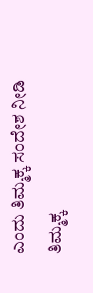ಎಂದು ತಿಮ್ಮಕ್ಕ ಸಂದೇಶ ನೀಡಿ ತಿಮ್ಮಕ್ಕ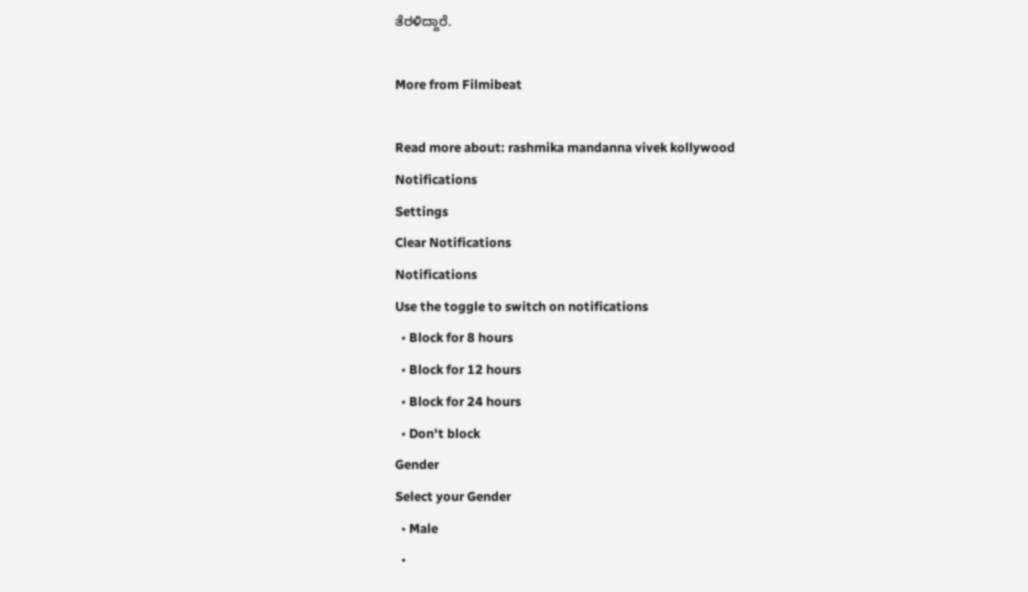ತೆರಳಿದ್ದಾರೆ.

More from Filmibeat

Read more about: rashmika mandanna vivek kollywood
Notifications
Settings
Clear Notifications
Notifications
Use the toggle to switch on notifications
  • Block for 8 hours
  • Block for 12 hours
  • Block for 24 hours
  • Don't block
Gender
Select your Gender
  • Male
  •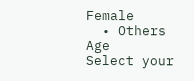Female
  • Others
Age
Select your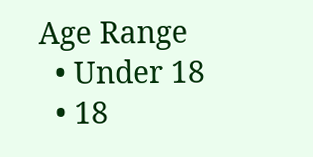Age Range
  • Under 18
  • 18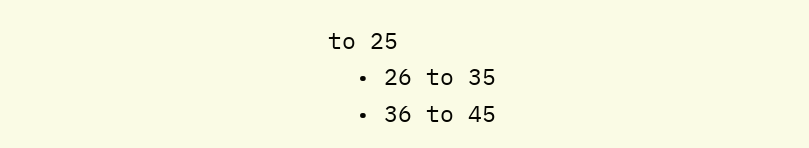to 25
  • 26 to 35
  • 36 to 45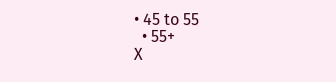• 45 to 55
  • 55+
X